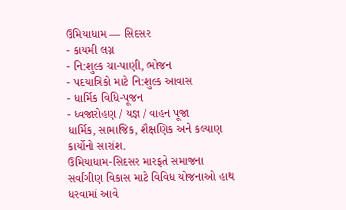ઉમિયાધામ — સિદસર
- કાયમી લગ્ન
- નિ:શુલ્ક ચા-પાણી, ભોજન
- પદયાત્રિકો માટે નિ:શુલ્ક આવાસ
- ધાર્મિક વિધિ-પૂજન
- ધ્વજારોહણ / યજ્ઞ / વાહન પૂજા
ધાર્મિક, સામાજિક, શૈક્ષણિક અને કલ્યાણ કાર્યોનો સારાંશ.
ઉમિયાધામ-સિદસર મારફતે સમાજના સર્વાંગીણ વિકાસ માટે વિવિધ યોજનાઓ હાથ ધરવામાં આવે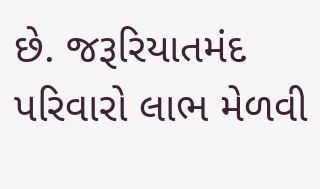છે. જરૂરિયાતમંદ પરિવારો લાભ મેળવી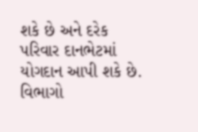શકે છે અને દરેક પરિવાર દાનભેટમાં યોગદાન આપી શકે છે.
વિભાગો